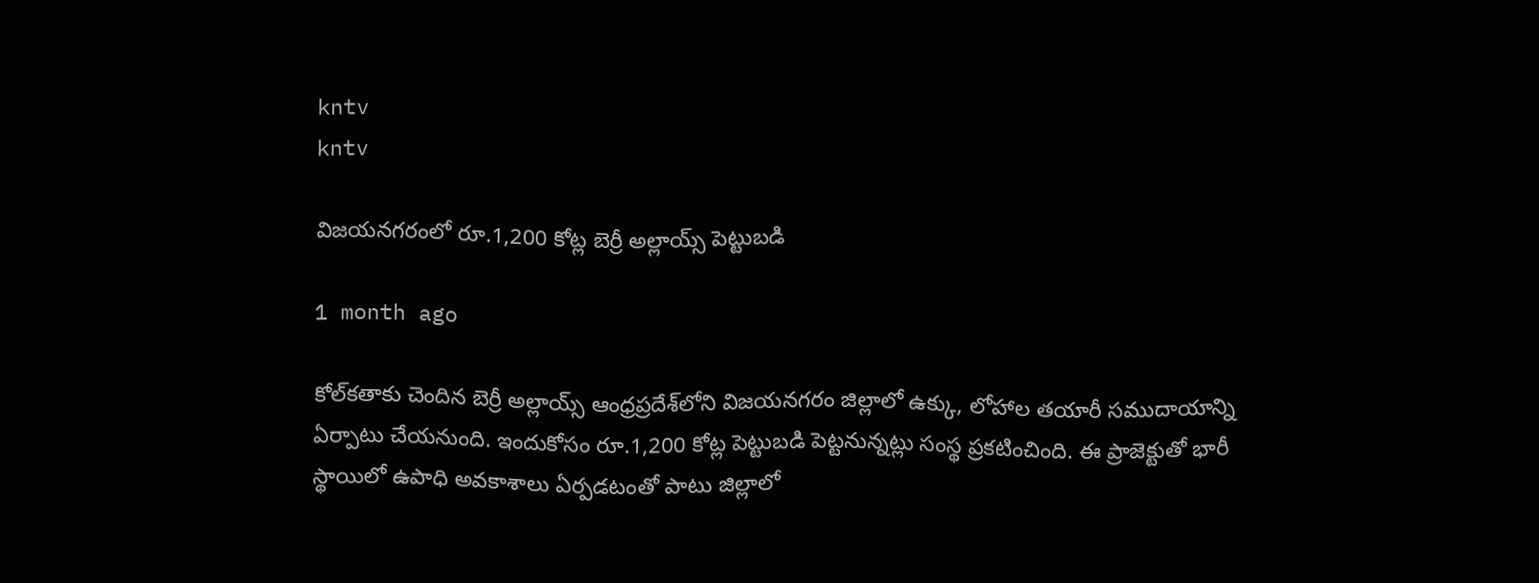kntv
kntv

విజయనగరంలో రూ.1,200 కోట్ల బెర్రీ అల్లాయ్స్ పెట్టుబడి

1 month ago

కోల్‌కతాకు చెందిన బెర్రీ అల్లాయ్స్ ఆంధ్రప్రదేశ్‌లోని విజయనగరం జిల్లాలో ఉక్కు, లోహాల తయారీ సముదాయాన్ని ఏర్పాటు చేయనుంది. ఇందుకోసం రూ.1,200 కోట్ల పెట్టుబడి పెట్టనున్నట్లు సంస్థ ప్రకటించింది. ఈ ప్రాజెక్టుతో భారీ స్థాయిలో ఉపాధి అవకాశాలు ఏర్పడటంతో పాటు జిల్లాలో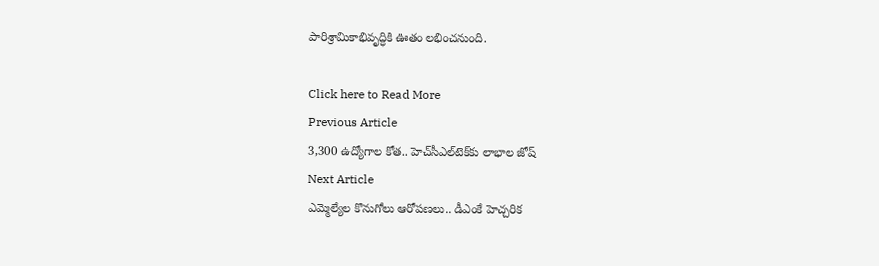పారిశ్రామికాభివృద్ధికి ఊతం లభించనుంది.

Click here to Read More
Previous Article
3,300 ఉద్యోగాల కోత.. హెచ్‌సీఎల్‌టెక్‌కు లాభాల జోష్
Next Article
ఎమ్మెల్యేల కొనుగోలు ఆరోపణలు.. డీఎంకే హెచ్చరిక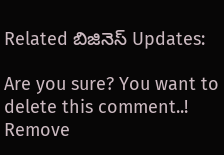Related బిజినెస్ Updates:

Are you sure? You want to delete this comment..! Remove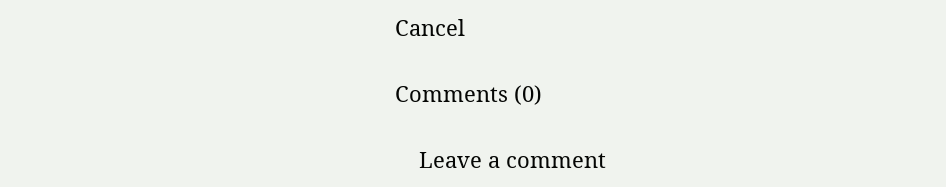Cancel

Comments (0)

    Leave a comment